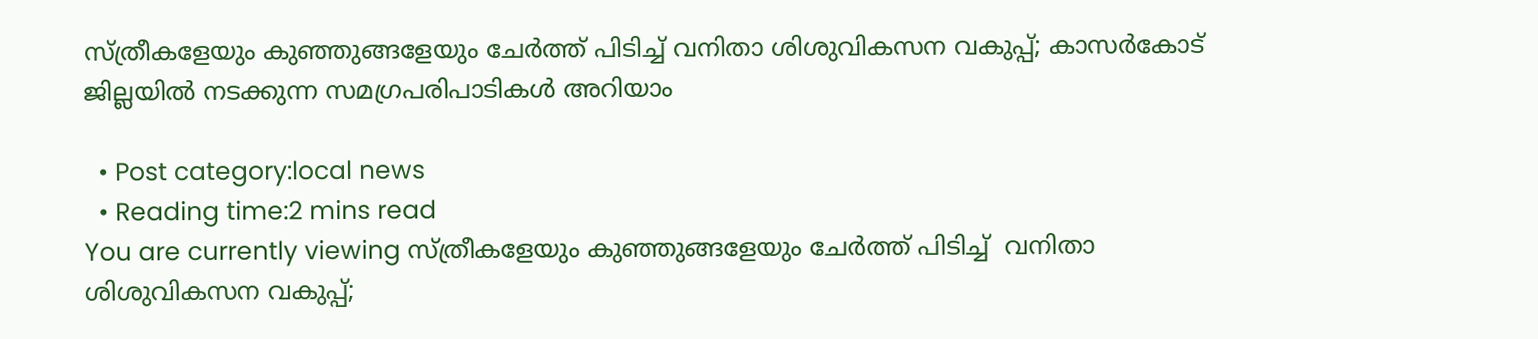സ്ത്രീകളേയും കുഞ്ഞുങ്ങളേയും ചേര്‍ത്ത് പിടിച്ച് വനിതാ ശിശുവികസന വകുപ്പ്; കാസർകോട് ജില്ലയിൽ നടക്കുന്ന സമഗ്രപരിപാടികൾ അറിയാം

  • Post category:local news
  • Reading time:2 mins read
You are currently viewing സ്ത്രീകളേയും കുഞ്ഞുങ്ങളേയും ചേര്‍ത്ത് പിടിച്ച്  വനിതാ ശിശുവികസന വകുപ്പ്;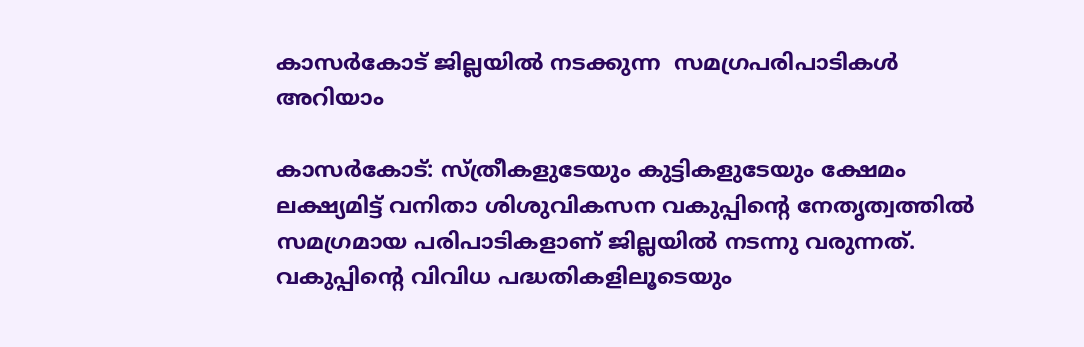കാസർകോട് ജില്ലയിൽ നടക്കുന്ന  സമഗ്രപരിപാടികൾ അറിയാം

കാസർകോട്: സ്ത്രീകളുടേയും കുട്ടികളുടേയും ക്ഷേമം ലക്ഷ്യമിട്ട് വനിതാ ശിശുവികസന വകുപ്പിന്‍റെ നേതൃത്വത്തില്‍ സമഗ്രമായ പരിപാടികളാണ് ജില്ലയില്‍ നടന്നു വരുന്നത്. വകുപ്പിന്‍റെ വിവിധ പദ്ധതികളിലൂടെയും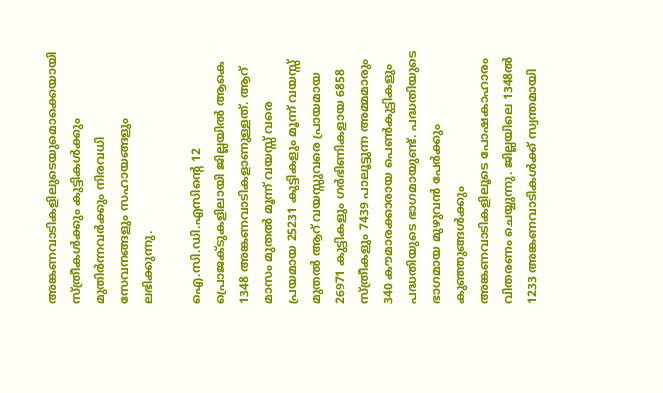അങ്കണവാടികളിലുടെയുമൊക്കെയായി സ്ത്രീകള്‍ക്കും കുട്ടികള്‍ക്കും മുതിര്‍ന്നവര്‍ക്കും നിരവധി സേവനങ്ങളും സഹായങ്ങളും ലഭിക്കുന്നു.

ഐ.സി.ഡി.എസിന്‍റെ 12 പ്രൊജക്ടുകളിലായി ജില്ലയില്‍ ആകെ 1348 അങ്കണവാടികളാണുള്ളത്. ആറ് മാസം മുതല്‍ മൂന്ന് വയസ്സ് വരെ പ്രയമായ 25231 കുട്ടികളും മൂന്ന് വയസ്സ് മുതല്‍ ആറ് വയസ്സുവരെ പ്രായമായ 26971 കുട്ടികളും ഗര്‍ഭിണികളായ 6858 സ്ത്രീകളും 7439 പാലൂട്ടുന്ന അമ്മമാരും 340 കൗമാരക്കാരായ പെണ്‍കുട്ടികളും പദ്ധതിയുടെ ഭാഗമായുണ്ട്. പദ്ധതിയുടെ ഭാഗമായ മുഴുവന്‍ പേര്‍ക്കും കുഞ്ഞുങ്ങള്‍ക്കും അങ്കണവാടികളിലൂടെ പോഷകാഹാരം വിതരണം ചെയ്യുന്നു. ജില്ലയിലെ 1348ല്‍ 1233 അങ്കണവാടികള്‍ക്ക് സ്വന്തമായി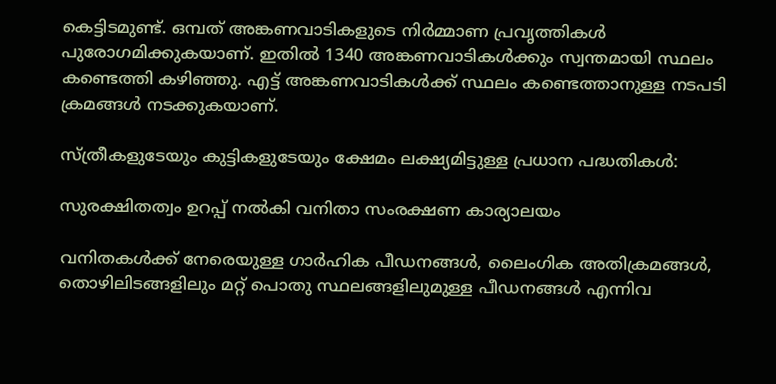കെട്ടിടമുണ്ട്. ഒമ്പത് അങ്കണവാടികളുടെ നിര്‍മ്മാണ പ്രവൃത്തികള്‍ പുരോഗമിക്കുകയാണ്. ഇതില്‍ 1340 അങ്കണവാടികള്‍ക്കും സ്വന്തമായി സ്ഥലം കണ്ടെത്തി കഴിഞ്ഞു. എട്ട് അങ്കണവാടികള്‍ക്ക് സ്ഥലം കണ്ടെത്താനുള്ള നടപടി ക്രമങ്ങള്‍ നടക്കുകയാണ്.

സ്ത്രീകളുടേയും കുട്ടികളുടേയും ക്ഷേമം ലക്ഷ്യമിട്ടുള്ള പ്രധാന പദ്ധതികള്‍:

സുരക്ഷിതത്വം ഉറപ്പ് നല്‍കി വനിതാ സംരക്ഷണ കാര്യാലയം

വനിതകള്‍ക്ക് നേരെയുള്ള ഗാര്‍ഹിക പീഡനങ്ങള്‍, ലൈംഗിക അതിക്രമങ്ങള്‍, തൊഴിലിടങ്ങളിലും മറ്റ് പൊതു സ്ഥലങ്ങളിലുമുള്ള പീഡനങ്ങള്‍ എന്നിവ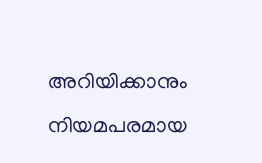അറിയിക്കാനും നിയമപരമായ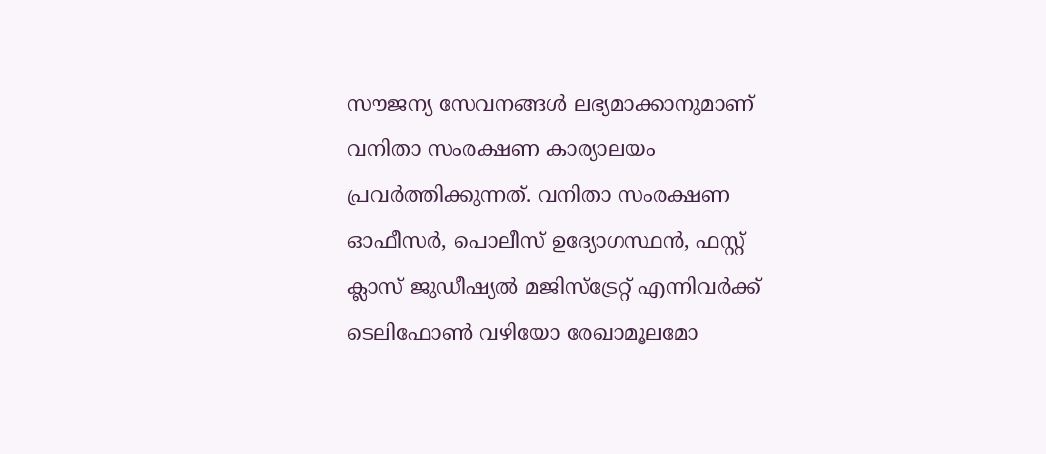സൗജന്യ സേവനങ്ങള്‍ ലഭ്യമാക്കാനുമാണ് വനിതാ സംരക്ഷണ കാര്യാലയം പ്രവര്‍ത്തിക്കുന്നത്. വനിതാ സംരക്ഷണ ഓഫീസര്‍, പൊലീസ് ഉദ്യോഗസ്ഥന്‍, ഫസ്റ്റ് ക്ലാസ് ജുഡീഷ്യല്‍ മജിസ്ട്രേറ്റ് എന്നിവര്‍ക്ക് ടെലിഫോണ്‍ വഴിയോ രേഖാമൂലമോ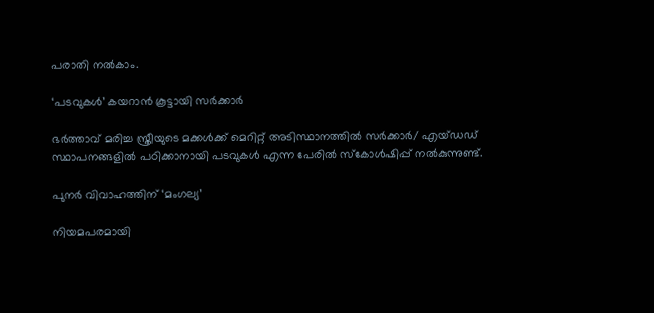പരാതി നല്‍കാം.

‘പടവുകള്‍’ കയറാന്‍ കൂട്ടായി സര്‍ക്കാര്‍

ഭര്‍ത്താവ് മരിച്ച സ്ത്രീയുടെ മക്കള്‍ക്ക് മെറിറ്റ് അടിസ്ഥാനത്തില്‍ സര്‍ക്കാര്‍/ എയ്ഡഡ് സ്ഥാപനങ്ങളില്‍ പഠിക്കാനായി പടവുകള്‍ എന്ന പേരില്‍ സ്‌കോള്‍ഷിപ്പ് നല്‍കുന്നുണ്ട്.

പുനര്‍ വിവാഹത്തിന് ‘മംഗല്യ’

നിയമപരമായി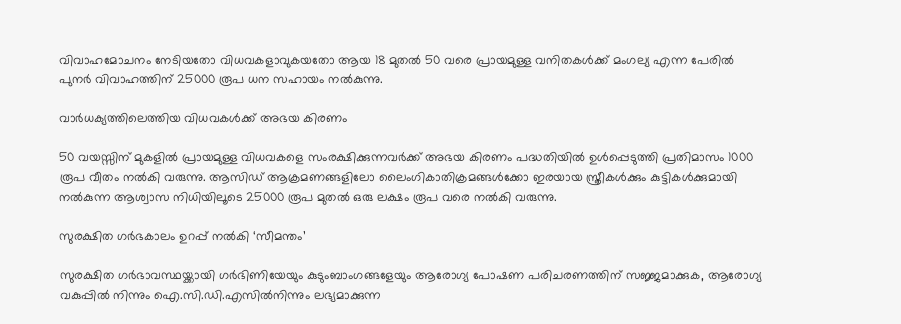വിവാഹമോചനം നേടിയതോ വിധവകളാവുകയതോ ആയ 18 മുതല്‍ 50 വരെ പ്രായമുള്ള വനിതകള്‍ക്ക് മംഗല്യ എന്ന പേരില്‍ പുനര്‍ വിവാഹത്തിന് 25000 രൂപ ധന സഹായം നല്‍കുന്നു.

വാര്‍ധക്യത്തിലെത്തിയ വിധവകള്‍ക്ക് അഭയ കിരണം

50 വയസ്സിന് മുകളില്‍ പ്രായമുള്ള വിധവകളെ സംരക്ഷിക്കുന്നവര്‍ക്ക് അഭയ കിരണം പദ്ധതിയില്‍ ഉള്‍പ്പെടുത്തി പ്രതിമാസം 1000 രൂപ വീതം നല്‍കി വരുന്നു. ആസിഡ് ആക്രമണങ്ങളിലോ ലൈംഗികാതിക്രമങ്ങള്‍ക്കോ ഇരയായ സ്ത്രീകള്‍ക്കും കുട്ടികള്‍ക്കുമായി നല്‍കുന്ന ആശ്വാസ നിധിയിലൂടെ 25000 രൂപ മുതല്‍ ഒരു ലക്ഷം രൂപ വരെ നല്‍കി വരുന്നു.

സുരക്ഷിത ഗര്‍ഭകാലം ഉറപ്പ് നല്‍കി ‘സീമന്തം’

സുരക്ഷിത ഗര്‍ഭാവസ്ഥയ്ക്കായി ഗര്‍ഭിണിയേയും കുടുംബാംഗങ്ങളേയും ആരോഗ്യ പോഷണ പരിചരണത്തിന് സജ്ജമാക്കുക, ആരോഗ്യ വകുപ്പില്‍ നിന്നും ഐ.സി.ഡി.എസില്‍നിന്നും ലഭ്യമാക്കുന്ന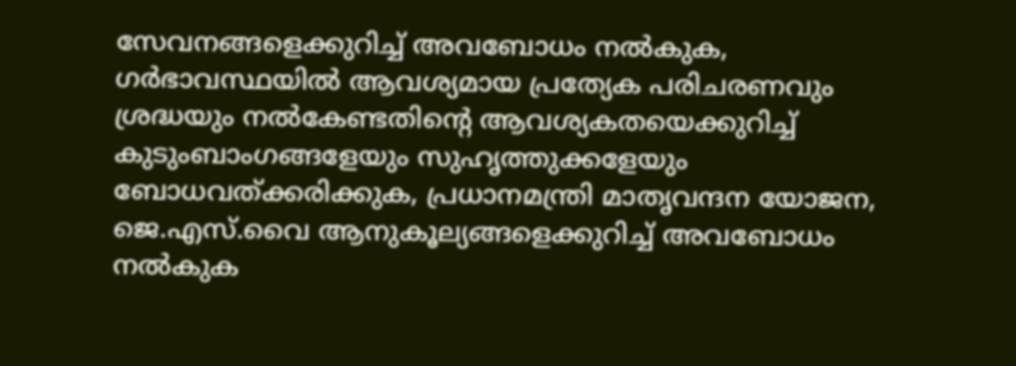സേവനങ്ങളെക്കുറിച്ച് അവബോധം നല്‍കുക, ഗര്‍ഭാവസ്ഥയില്‍ ആവശ്യമായ പ്രത്യേക പരിചരണവും ശ്രദ്ധയും നല്‍കേണ്ടതിന്റെ ആവശ്യകതയെക്കുറിച്ച് കുടുംബാംഗങ്ങളേയും സുഹൃത്തുക്കളേയും ബോധവത്ക്കരിക്കുക, പ്രധാനമന്ത്രി മാതൃവന്ദന യോജന, ജെ.എസ്.വൈ ആനുകൂല്യങ്ങളെക്കുറിച്ച് അവബോധം നല്‍കുക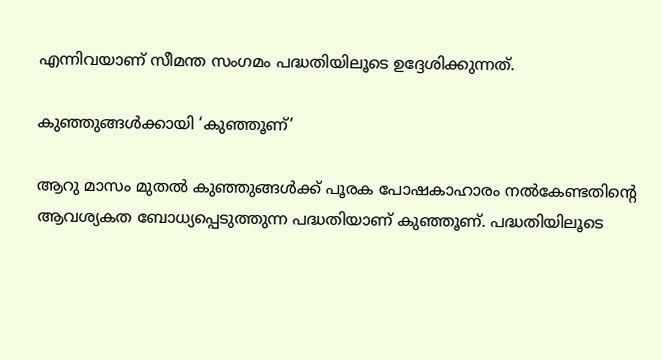എന്നിവയാണ് സീമന്ത സംഗമം പദ്ധതിയിലൂടെ ഉദ്ദേശിക്കുന്നത്.

കുഞ്ഞുങ്ങള്‍ക്കായി ‘കുഞ്ഞൂണ്’

ആറു മാസം മുതല്‍ കുഞ്ഞുങ്ങള്‍ക്ക് പൂരക പോഷകാഹാരം നല്‍കേണ്ടതിന്‍റെ ആവശ്യകത ബോധ്യപ്പെടുത്തുന്ന പദ്ധതിയാണ് കുഞ്ഞൂണ്. പദ്ധതിയിലൂടെ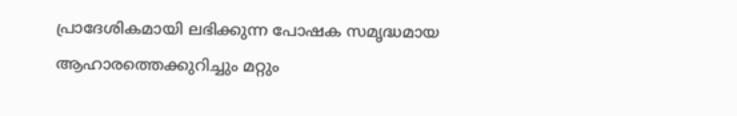പ്രാദേശികമായി ലഭിക്കുന്ന പോഷക സമൃദ്ധമായ ആഹാരത്തെക്കുറിച്ചും മറ്റും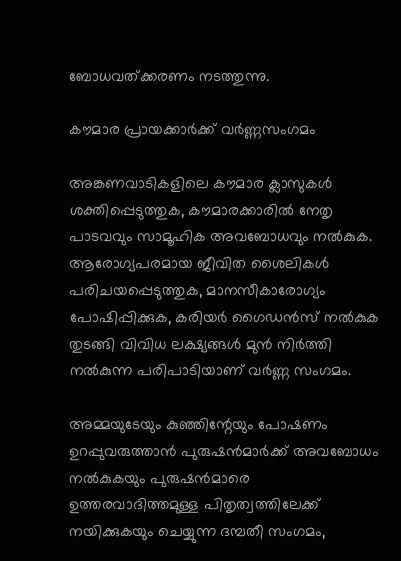ബോധവത്ക്കരണം നടത്തുന്നു.

കൗമാര പ്രായക്കാര്‍ക്ക് വര്‍ണ്ണസംഗമം

അങ്കണവാടികളിലെ കൗമാര ക്ലാസുകള്‍ ശക്തിപ്പെടുത്തുക, കൗമാരക്കാരില്‍ നേതൃ പാടവവും സാമൂഹിക അവബോധവും നല്‍കുക. ആരോഗ്യപരമായ ജീവിത ശൈലികള്‍ പരിചയപ്പെടുത്തുക, മാനസീകാരോഗ്യം പോഷിപ്പിക്കുക, കരിയര്‍ ഗൈഡന്‍സ് നല്‍കുക തുടങ്ങി വിവിധ ലക്ഷ്യങ്ങള്‍ മുന്‍ നിര്‍ത്തി നല്‍കുന്ന പരിപാടിയാണ് വര്‍ണ്ണ സംഗമം.

അമ്മയുടേയും കുഞ്ഞിന്റേയും പോഷണം ഉറപ്പുവരുത്താന്‍ പുരുഷന്‍മാര്‍ക്ക് അവബോധം നല്‍കുകയും പുരുഷന്‍മാരെ ഉത്തരവാദിത്തമുള്ള പിതൃത്വത്തിലേക്ക് നയിക്കുകയും ചെയ്യുന്ന ദമ്പതീ സംഗമം,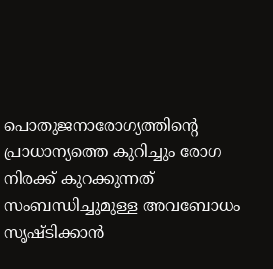പൊതുജനാരോഗ്യത്തിന്‍റെ പ്രാധാന്യത്തെ കുറിച്ചും രോഗ നിരക്ക് കുറക്കുന്നത് സംബന്ധിച്ചുമുള്ള അവബോധം സൃഷ്ടിക്കാന്‍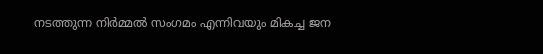നടത്തുന്ന നിര്‍മ്മല്‍ സംഗമം എന്നിവയും മികച്ച ജന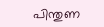പിന്തുണ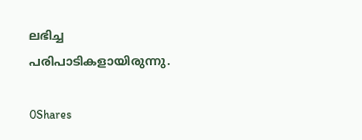ലഭിച്ച പരിപാടികളായിരുന്നു.

0Shares